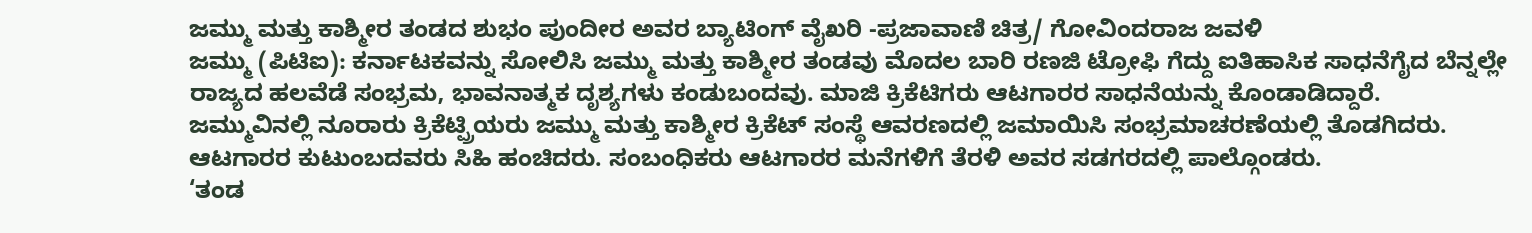ಜಮ್ಮು ಮತ್ತು ಕಾಶ್ಮೀರ ತಂಡದ ಶುಭಂ ಪುಂದೀರ ಅವರ ಬ್ಯಾಟಿಂಗ್ ವೈಖರಿ -ಪ್ರಜಾವಾಣಿ ಚಿತ್ರ/ ಗೋವಿಂದರಾಜ ಜವಳಿ
ಜಮ್ಮು (ಪಿಟಿಐ): ಕರ್ನಾಟಕವನ್ನು ಸೋಲಿಸಿ ಜಮ್ಮು ಮತ್ತು ಕಾಶ್ಮೀರ ತಂಡವು ಮೊದಲ ಬಾರಿ ರಣಜಿ ಟ್ರೋಫಿ ಗೆದ್ದು ಐತಿಹಾಸಿಕ ಸಾಧನೆಗೈದ ಬೆನ್ನಲ್ಲೇ ರಾಜ್ಯದ ಹಲವೆಡೆ ಸಂಭ್ರಮ, ಭಾವನಾತ್ಮಕ ದೃಶ್ಯಗಳು ಕಂಡುಬಂದವು. ಮಾಜಿ ಕ್ರಿಕೆಟಿಗರು ಆಟಗಾರರ ಸಾಧನೆಯನ್ನು ಕೊಂಡಾಡಿದ್ದಾರೆ.
ಜಮ್ಮುವಿನಲ್ಲಿ ನೂರಾರು ಕ್ರಿಕೆಟ್ಪ್ರಿಯರು ಜಮ್ಮು ಮತ್ತು ಕಾಶ್ಮೀರ ಕ್ರಿಕೆಟ್ ಸಂಸ್ಥೆ ಆವರಣದಲ್ಲಿ ಜಮಾಯಿಸಿ ಸಂಭ್ರಮಾಚರಣೆಯಲ್ಲಿ ತೊಡಗಿದರು. ಆಟಗಾರರ ಕುಟುಂಬದವರು ಸಿಹಿ ಹಂಚಿದರು. ಸಂಬಂಧಿಕರು ಆಟಗಾರರ ಮನೆಗಳಿಗೆ ತೆರಳಿ ಅವರ ಸಡಗರದಲ್ಲಿ ಪಾಲ್ಗೊಂಡರು.
‘ತಂಡ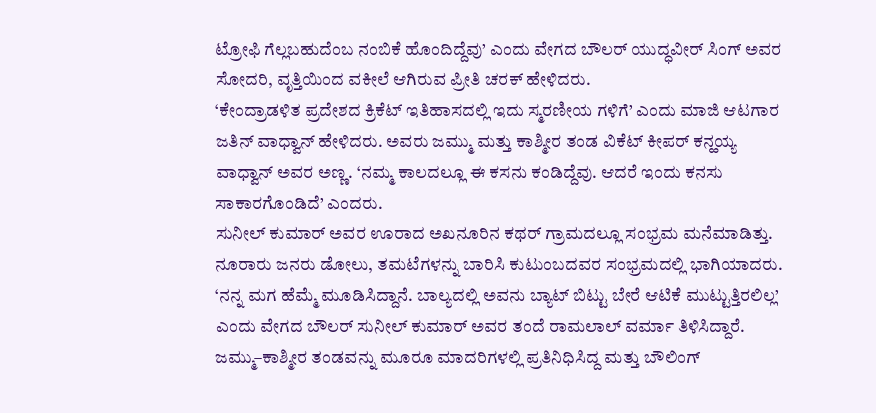ಟ್ರೋಫಿ ಗೆಲ್ಲಬಹುದೆಂಬ ನಂಬಿಕೆ ಹೊಂದಿದ್ದೆವು’ ಎಂದು ವೇಗದ ಬೌಲರ್ ಯುದ್ಧವೀರ್ ಸಿಂಗ್ ಅವರ ಸೋದರಿ, ವೃತ್ತಿಯಿಂದ ವಕೀಲೆ ಆಗಿರುವ ಪ್ರೀತಿ ಚರಕ್ ಹೇಳಿದರು.
‘ಕೇಂದ್ರಾಡಳಿತ ಪ್ರದೇಶದ ಕ್ರಿಕೆಟ್ ಇತಿಹಾಸದಲ್ಲಿ ಇದು ಸ್ಮರಣೀಯ ಗಳಿಗೆ’ ಎಂದು ಮಾಜಿ ಆಟಗಾರ ಜತಿನ್ ವಾಧ್ವಾನ್ ಹೇಳಿದರು. ಅವರು ಜಮ್ಮು ಮತ್ತು ಕಾಶ್ಮೀರ ತಂಡ ವಿಕೆಟ್ ಕೀಪರ್ ಕನ್ಹಯ್ಯ ವಾಧ್ವಾನ್ ಅವರ ಅಣ್ಣ. ‘ನಮ್ಮ ಕಾಲದಲ್ಲೂ ಈ ಕಸನು ಕಂಡಿದ್ದೆವು. ಆದರೆ ಇಂದು ಕನಸು ಸಾಕಾರಗೊಂಡಿದೆ’ ಎಂದರು.
ಸುನೀಲ್ ಕುಮಾರ್ ಅವರ ಊರಾದ ಅಖನೂರಿನ ಕಥರ್ ಗ್ರಾಮದಲ್ಲೂ ಸಂಭ್ರಮ ಮನೆಮಾಡಿತ್ತು. ನೂರಾರು ಜನರು ಡೋಲು, ತಮಟೆಗಳನ್ನು ಬಾರಿಸಿ ಕುಟುಂಬದವರ ಸಂಭ್ರಮದಲ್ಲಿ ಭಾಗಿಯಾದರು.
‘ನನ್ನ ಮಗ ಹೆಮ್ಮೆ ಮೂಡಿಸಿದ್ದಾನೆ. ಬಾಲ್ಯದಲ್ಲಿ ಅವನು ಬ್ಯಾಟ್ ಬಿಟ್ಟು ಬೇರೆ ಆಟಿಕೆ ಮುಟ್ಟುತ್ತಿರಲಿಲ್ಲ’ ಎಂದು ವೇಗದ ಬೌಲರ್ ಸುನೀಲ್ ಕುಮಾರ್ ಅವರ ತಂದೆ ರಾಮಲಾಲ್ ವರ್ಮಾ ತಿಳಿಸಿದ್ದಾರೆ.
ಜಮ್ಮು–ಕಾಶ್ಮೀರ ತಂಡವನ್ನು ಮೂರೂ ಮಾದರಿಗಳಲ್ಲಿ ಪ್ರತಿನಿಧಿಸಿದ್ದ ಮತ್ತು ಬೌಲಿಂಗ್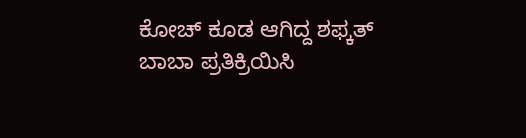ಕೋಚ್ ಕೂಡ ಆಗಿದ್ದ ಶಫ್ಕತ್ ಬಾಬಾ ಪ್ರತಿಕ್ರಿಯಿಸಿ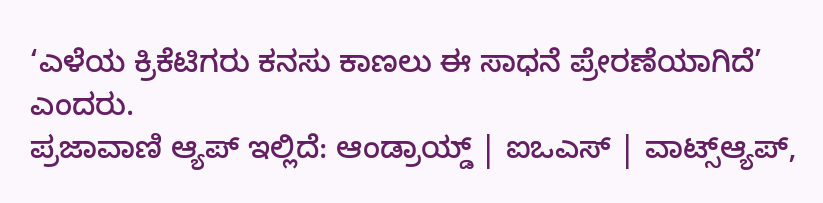‘ಎಳೆಯ ಕ್ರಿಕೆಟಿಗರು ಕನಸು ಕಾಣಲು ಈ ಸಾಧನೆ ಪ್ರೇರಣೆಯಾಗಿದೆ’ ಎಂದರು.
ಪ್ರಜಾವಾಣಿ ಆ್ಯಪ್ ಇಲ್ಲಿದೆ: ಆಂಡ್ರಾಯ್ಡ್ | ಐಒಎಸ್ | ವಾಟ್ಸ್ಆ್ಯಪ್,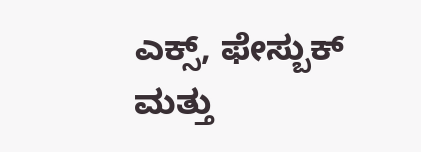ಎಕ್ಸ್, ಫೇಸ್ಬುಕ್ ಮತ್ತು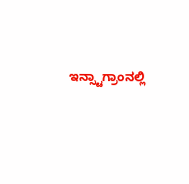ಇನ್ಸ್ಟಾಗ್ರಾಂನಲ್ಲಿ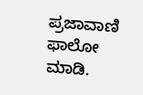ಪ್ರಜಾವಾಣಿ ಫಾಲೋ ಮಾಡಿ.